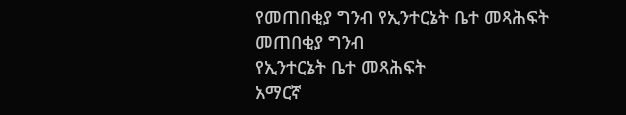የመጠበቂያ ግንብ የኢንተርኔት ቤተ መጻሕፍት
መጠበቂያ ግንብ
የኢንተርኔት ቤተ መጻሕፍት
አማርኛ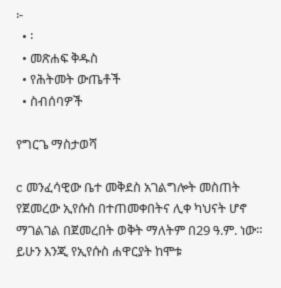፦
  • ፡
  • መጽሐፍ ቅዱስ
  • የሕትመት ውጤቶች
  • ስብሰባዎች

የግርጌ ማስታወሻ

c መንፈሳዊው ቤተ መቅደስ አገልግሎት መስጠት የጀመረው ኢየሱስ በተጠመቀበትና ሊቀ ካህናት ሆኖ ማገልገል በጀመረበት ወቅት ማለትም በ29 ዓ.ም. ነው። ይሁን እንጂ የኢየሱስ ሐዋርያት ከሞቱ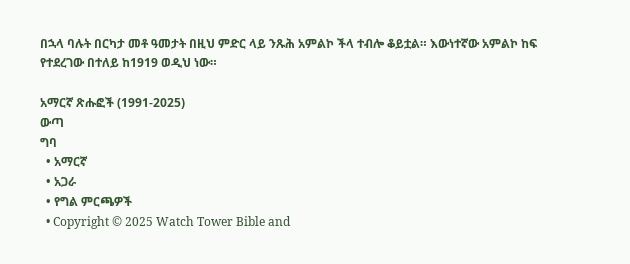በኋላ ባሉት በርካታ መቶ ዓመታት በዚህ ምድር ላይ ንጹሕ አምልኮ ችላ ተብሎ ቆይቷል። እውነተኛው አምልኮ ከፍ የተደረገው በተለይ ከ1919 ወዲህ ነው።

አማርኛ ጽሑፎች (1991-2025)
ውጣ
ግባ
  • አማርኛ
  • አጋራ
  • የግል ምርጫዎች
  • Copyright © 2025 Watch Tower Bible and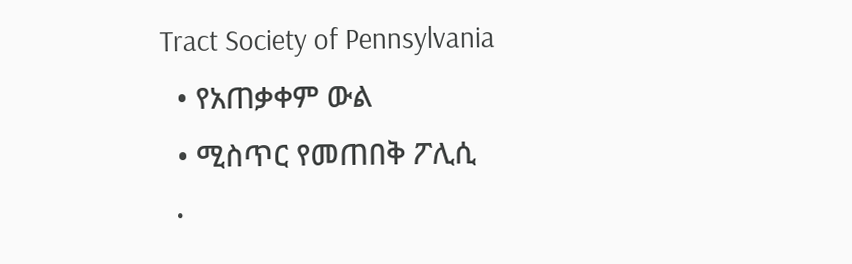Tract Society of Pennsylvania
  • የአጠቃቀም ውል
  • ሚስጥር የመጠበቅ ፖሊሲ
  •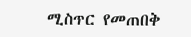ሚስጥር የመጠበቅ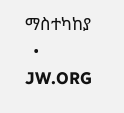ማስተካከያ
  • JW.ORG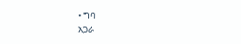• ግባ
አጋራ